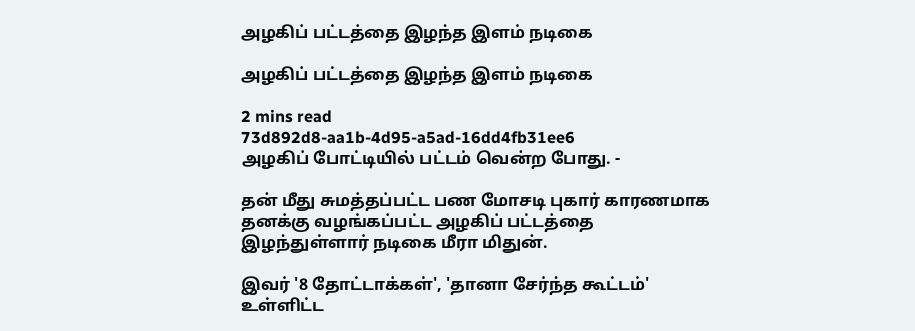அழகிப் பட்டத்தை இழந்த இளம் நடிகை

அழகிப் பட்டத்தை இழந்த இளம் நடிகை

2 mins read
73d892d8-aa1b-4d95-a5ad-16dd4fb31ee6
அழகிப் போட்டியில் பட்டம் வென்ற போது. -

தன் மீது சுமத்தப்பட்ட பண மோசடி புகார் காரணமாக தனக்கு வழங்கப்பட்ட அழகிப் பட்டத்தை இழந்துள்ளார் நடிகை மீரா மிதுன்.

இவர் '8 தோட்டாக்கள்', 'தானா சேர்ந்த கூட்டம்' உள்ளிட்ட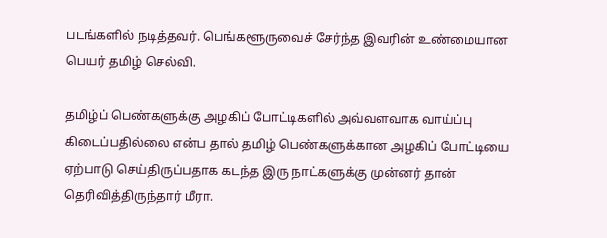படங்களில் நடித்தவர். பெங்களூருவைச் சேர்ந்த இவரின் உண்மையான பெயர் தமிழ் செல்வி.

தமிழ்ப் பெண்களுக்கு அழகிப் போட்டிகளில் அவ்வளவாக வாய்ப்பு கிடைப்பதில்லை என்ப தால் தமிழ் பெண்களுக்கான அழகிப் போட்டியை ஏற்பாடு செய்திருப்பதாக கடந்த இரு நாட்களுக்கு முன்னர் தான் தெரிவித்திருந்தார் மீரா.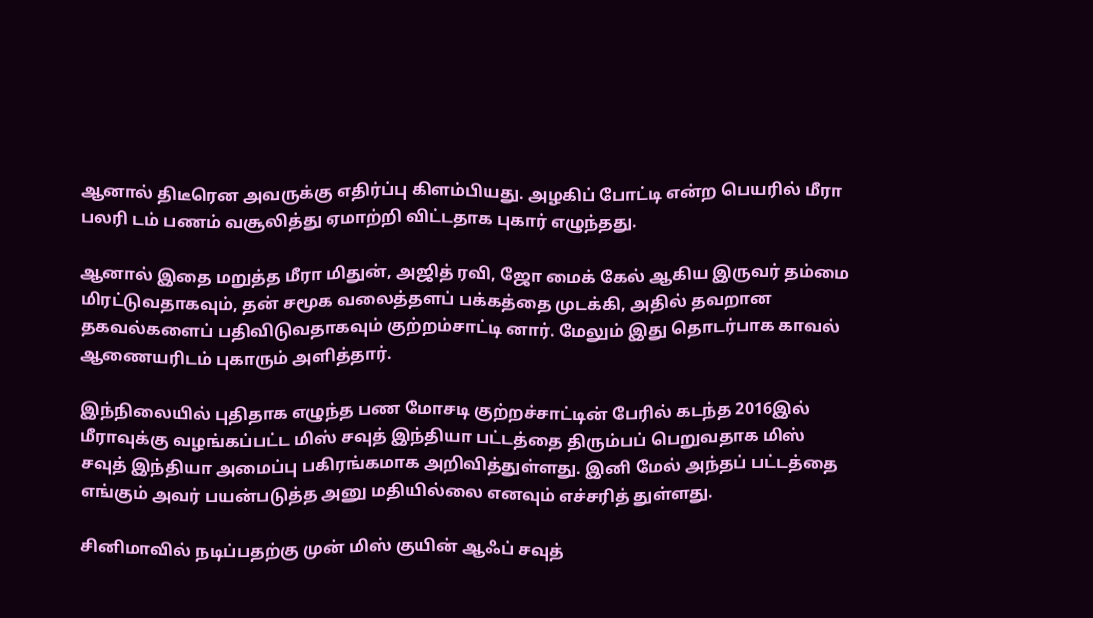ஆனால் திடீரென அவருக்கு எதிர்ப்பு கிளம்பியது. அழகிப் போட்டி என்ற பெயரில் மீரா பலரி டம் பணம் வசூலித்து ஏமாற்றி விட்டதாக புகார் எழுந்தது.

ஆனால் இதை மறுத்த மீரா மிதுன், அஜித் ரவி, ஜோ மைக் கேல் ஆகிய இருவர் தம்மை மிரட்டுவதாகவும், தன் சமூக வலைத்தளப் பக்கத்தை முடக்கி, அதில் தவறான தகவல்களைப் பதிவிடுவதாகவும் குற்றம்சாட்டி னார். மேலும் இது தொடர்பாக காவல் ஆணையரிடம் புகாரும் அளித்தார்.

இந்நிலையில் புதிதாக எழுந்த பண மோசடி குற்றச்சாட்டின் பேரில் கடந்த 2016இல் மீராவுக்கு வழங்கப்பட்ட மிஸ் சவுத் இந்தியா பட்டத்தை திரும்பப் பெறுவதாக மிஸ் சவுத் இந்தியா அமைப்பு பகிரங்கமாக அறிவித்துள்ளது. இனி மேல் அந்தப் பட்டத்தை எங்கும் அவர் பயன்படுத்த அனு மதியில்லை எனவும் எச்சரித் துள்ளது.

சினிமாவில் நடிப்பதற்கு முன் மிஸ் குயின் ஆஃப் சவுத்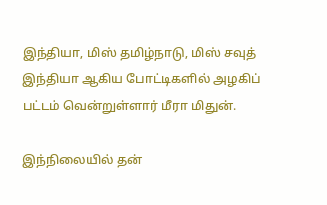இந்தியா, மிஸ் தமிழ்நாடு, மிஸ் சவுத் இந்தியா ஆகிய போட்டிகளில் அழகிப் பட்டம் வென்றுள்ளார் மீரா மிதுன்.

இந்நிலையில் தன்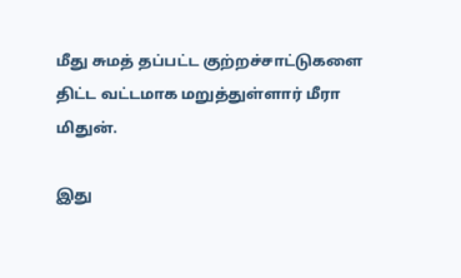மீது சுமத் தப்பட்ட குற்றச்சாட்டுகளை திட்ட வட்டமாக மறுத்துள்ளார் மீரா மிதுன்.

இது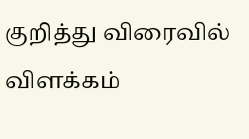குறித்து விரைவில் விளக்கம்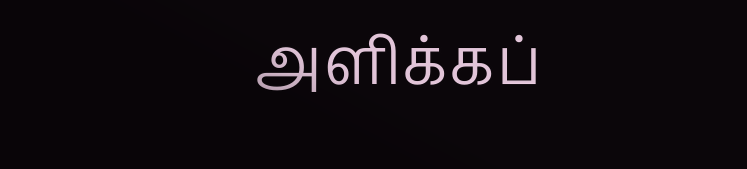அளிக்கப்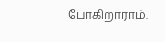போகிறாராம்.